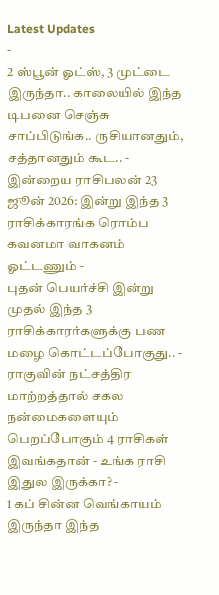Latest Updates
-
2 ஸ்பூன் ஓட்ஸ், 3 முட்டை இருந்தா.. காலையில் இந்த டிபனை செஞ்சு சாப்பிடுங்க.. ருசியானதும், சத்தானதும் கூட.. -
இன்றைய ராசிபலன் 23 ஜூன் 2026: இன்று இந்த 3 ராசிக்காரங்க ரொம்ப கவனமா வாகனம் ஓட்டணும் -
புதன் பெயர்ச்சி இன்று முதல் இந்த 3 ராசிக்காரர்களுக்கு பண மழை கொட்டப்போகுது.. -
ராகுவின் நட்சத்திர மாற்றத்தால் சகல நன்மைகளையும் பெறப்போகும் 4 ராசிகள் இவங்கதான் - உங்க ராசி இதுல இருக்கா? -
1 கப் சின்ன வெங்காயம் இருந்தா இந்த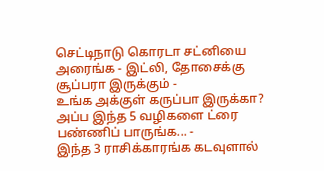செட்டிநாடு கொரடா சட்னியை அரைங்க - இட்லி, தோசைக்கு சூப்பரா இருக்கும் -
உங்க அக்குள் கருப்பா இருக்கா? அப்ப இந்த 5 வழிகளை ட்ரை பண்ணிப் பாருங்க... -
இந்த 3 ராசிக்காரங்க கடவுளால்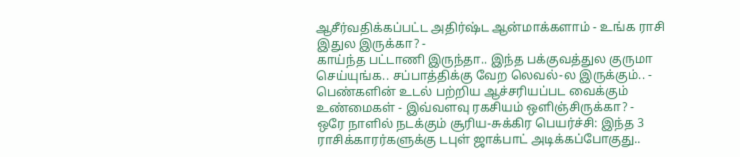ஆசீர்வதிக்கப்பட்ட அதிர்ஷ்ட ஆன்மாக்களாம் - உங்க ராசி இதுல இருக்கா? -
காய்ந்த பட்டாணி இருந்தா.. இந்த பக்குவத்துல குருமா செய்யுங்க.. சப்பாத்திக்கு வேற லெவல்-ல இருக்கும்.. -
பெண்களின் உடல் பற்றிய ஆச்சரியப்பட வைக்கும் உண்மைகள் - இவ்வளவு ரகசியம் ஒளிஞ்சிருக்கா? -
ஒரே நாளில் நடக்கும் சூரிய-சுக்கிர பெயர்ச்சி: இந்த 3 ராசிக்காரர்களுக்கு டபுள் ஜாக்பாட் அடிக்கப்போகுது..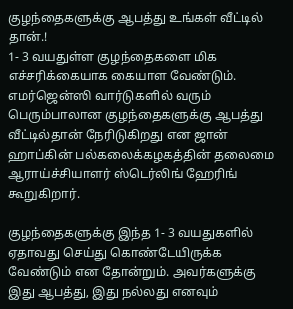குழந்தைகளுக்கு ஆபத்து உங்கள் வீட்டில் தான்.!
1- 3 வயதுள்ள குழந்தைகளை மிக எச்சரிக்கையாக கையாள வேண்டும். எமர்ஜென்ஸி வார்டுகளில் வரும் பெரும்பாலான குழந்தைகளுக்கு ஆபத்து வீட்டில்தான் நேரிடுகிறது என ஜான் ஹாப்கின் பல்கலைக்கழகத்தின் தலைமை ஆராய்ச்சியாளர் ஸ்டெர்லிங் ஹேரிங் கூறுகிறார்.

குழந்தைகளுக்கு இந்த 1- 3 வயதுகளில் ஏதாவது செய்து கொண்டேயிருக்க வேண்டும் என தோன்றும். அவர்களுக்கு இது ஆபத்து, இது நல்லது எனவும்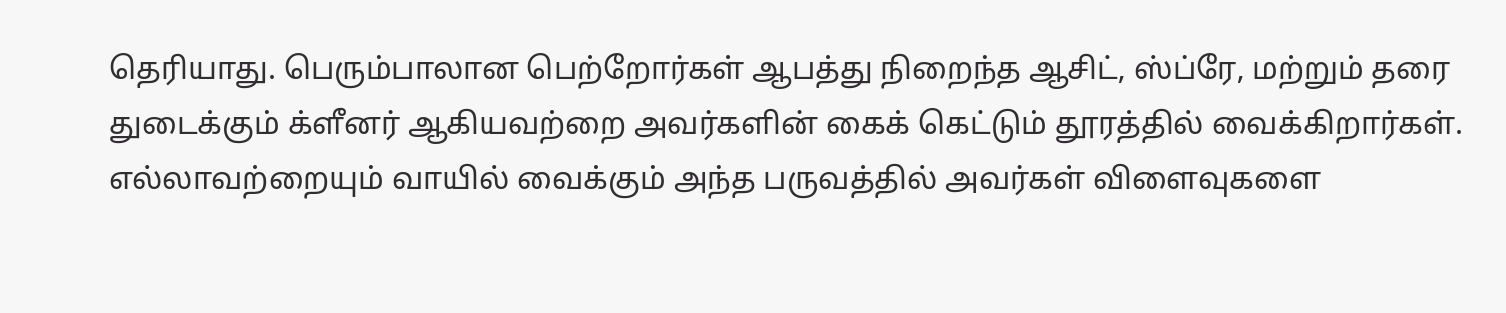தெரியாது. பெரும்பாலான பெற்றோர்கள் ஆபத்து நிறைந்த ஆசிட், ஸ்ப்ரே, மற்றும் தரை துடைக்கும் க்ளீனர் ஆகியவற்றை அவர்களின் கைக் கெட்டும் தூரத்தில் வைக்கிறார்கள்.
எல்லாவற்றையும் வாயில் வைக்கும் அந்த பருவத்தில் அவர்கள் விளைவுகளை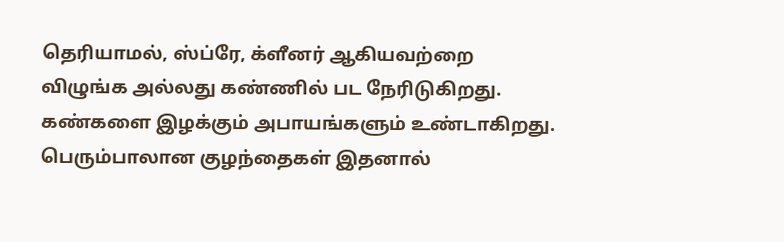தெரியாமல், ஸ்ப்ரே, க்ளீனர் ஆகியவற்றை விழுங்க அல்லது கண்ணில் பட நேரிடுகிறது. கண்களை இழக்கும் அபாயங்களும் உண்டாகிறது. பெரும்பாலான குழந்தைகள் இதனால்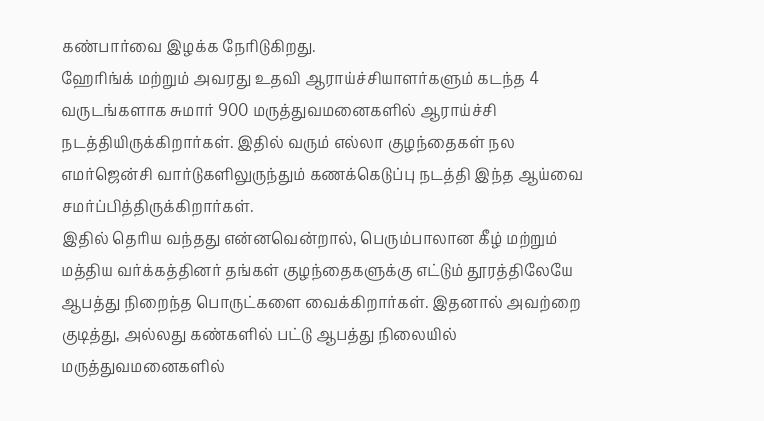கண்பார்வை இழக்க நேரிடுகிறது.
ஹேரிங்க் மற்றும் அவரது உதவி ஆராய்ச்சியாளர்களும் கடந்த 4 வருடங்களாக சுமார் 900 மருத்துவமனைகளில் ஆராய்ச்சி நடத்தியிருக்கிறார்கள். இதில் வரும் எல்லா குழந்தைகள் நல எமர்ஜென்சி வார்டுகளிலுருந்தும் கணக்கெடுப்பு நடத்தி இந்த ஆய்வை சமர்ப்பித்திருக்கிறார்கள்.
இதில் தெரிய வந்தது என்னவென்றால், பெரும்பாலான கீழ் மற்றும் மத்திய வர்க்கத்தினர் தங்கள் குழந்தைகளுக்கு எட்டும் தூரத்திலேயே ஆபத்து நிறைந்த பொருட்களை வைக்கிறார்கள். இதனால் அவற்றை குடித்து, அல்லது கண்களில் பட்டு ஆபத்து நிலையில் மருத்துவமனைகளில்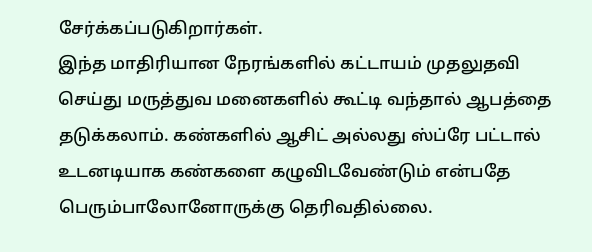சேர்க்கப்படுகிறார்கள்.
இந்த மாதிரியான நேரங்களில் கட்டாயம் முதலுதவி செய்து மருத்துவ மனைகளில் கூட்டி வந்தால் ஆபத்தை தடுக்கலாம். கண்களில் ஆசிட் அல்லது ஸ்ப்ரே பட்டால் உடனடியாக கண்களை கழுவிடவேண்டும் என்பதே பெரும்பாலோனோருக்கு தெரிவதில்லை.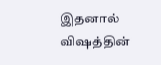இதனால் விஷத்தின்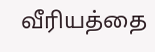வீரியத்தை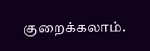குறைக்கலாம்.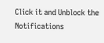Click it and Unblock the Notifications